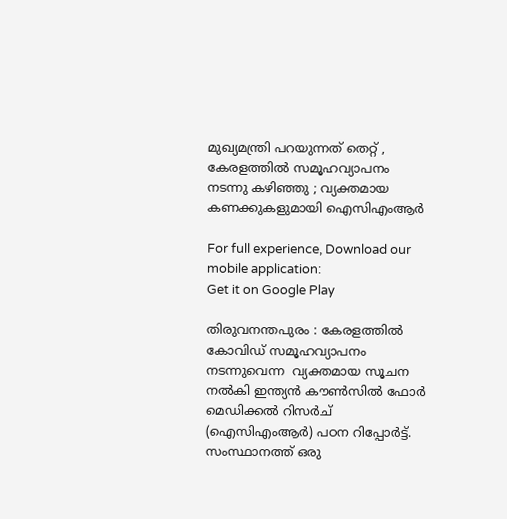മുഖ്യമന്ത്രി പറയുന്നത് തെറ്റ് , കേരളത്തില്‍ സമൂഹവ്യാപനം നടന്നു കഴിഞ്ഞു ; വ്യക്തമായ കണക്കുകളുമായി ഐസിഎംആര്‍

For full experience, Download our mobile application:
Get it on Google Play

തിരുവനന്തപുരം : കേരളത്തില്‍ കോവിഡ് സമൂഹവ്യാപനം നടന്നുവെന്ന  വ്യക്തമായ സൂചന നല്‍കി ഇന്ത്യന്‍ കൗണ്‍സില്‍ ഫോര്‍ മെഡിക്കല്‍ റിസര്‍ച് (ഐസിഎംആര്‍) പഠന റിപ്പോര്‍ട്ട്. സംസ്ഥാനത്ത് ഒരു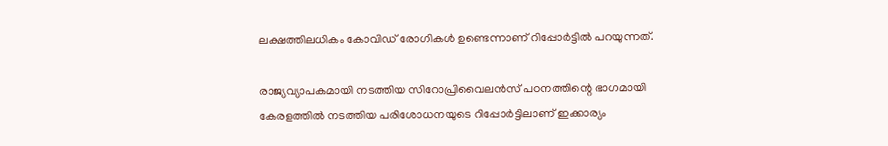ലക്ഷത്തിലധികം കോവിഡ് രോഗികള്‍ ഉണ്ടെന്നാണ് റിപ്പോര്‍ട്ടില്‍ പറയുന്നത്.

രാജ്യവ്യാപകമായി നടത്തിയ സിറോപ്രിവൈലന്‍സ് പഠനത്തിന്റെ ഭാഗമായി കേരളത്തില്‍ നടത്തിയ പരിശോധനയുടെ റിപ്പോര്‍ട്ടിലാണ് ഇക്കാര്യം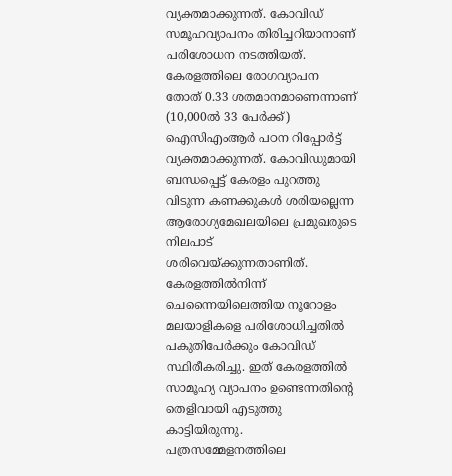വ്യക്തമാക്കുന്നത്. കോവിഡ് സമൂഹവ്യാപനം തിരിച്ചറിയാനാണ്  പരിശോധന നടത്തിയത്. കേരളത്തിലെ രോഗവ്യാപന തോത് 0.33 ശതമാനമാണെന്നാണ് (10,000ല്‍ 33 പേര്‍ക്ക്) ഐസിഎംആര്‍ പഠന റിപ്പോര്‍ട്ട് വ്യക്തമാക്കുന്നത്. കോവിഡുമായി ബന്ധപ്പെട്ട് കേരളം പുറത്തു വിടുന്ന കണക്കുകള്‍ ശരിയല്ലെന്ന ആരോഗ്യമേഖലയിലെ പ്രമുഖരുടെ നിലപാട് ശരിവെയ്ക്കുന്നതാണിത്. കേരളത്തില്‍നിന്ന് ചെന്നൈയിലെത്തിയ നൂറോളം മലയാളികളെ പരിശോധിച്ചതില്‍ പകുതിപേര്‍ക്കും കോവിഡ് സ്ഥിരീകരിച്ചു. ഇത് കേരളത്തില്‍ സാമൂഹ്യ വ്യാപനം ഉണ്ടെന്നതിന്റെ  തെളിവായി എടുത്തു കാട്ടിയിരുന്നു. പത്രസമ്മേളനത്തിലെ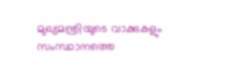മുഖ്യമന്ത്രിയുടെ വാക്കുകളും സംസ്ഥാനത്തെ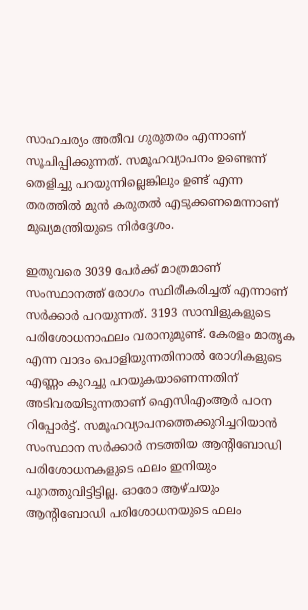സാഹചര്യം അതീവ ഗുരുതരം എന്നാണ് സൂചിപ്പിക്കുന്നത്. സമൂഹവ്യാപനം ഉണ്ടെന്ന് തെളിച്ചു പറയുന്നില്ലെങ്കിലും ഉണ്ട് എന്ന തരത്തില്‍ മുന്‍ കരുതല്‍ എടുക്കണമെന്നാണ് മുഖ്യമന്ത്രിയുടെ നിര്‍ദ്ദേശം.

ഇതുവരെ 3039 പേര്‍ക്ക് മാത്രമാണ് സംസ്ഥാനത്ത് രോഗം സ്ഥിരീകരിച്ചത് എന്നാണ് സര്‍ക്കാര്‍ പറയുന്നത്. 3193 സാമ്പിളുകളുടെ പരിശോധനാഫലം വരാനുമുണ്ട്. കേരളം മാതൃക എന്ന വാദം പൊളിയുന്നതിനാല്‍ രോഗികളുടെ എണ്ണം കുറച്ചു പറയുകയാണെന്നതിന് അടിവരയിടുന്നതാണ് ഐസിഎംആര്‍ പഠന റിപ്പോര്‍ട്ട്. സമൂഹവ്യാപനത്തെക്കുറിച്ചറിയാന്‍ സംസ്ഥാന സര്‍ക്കാര്‍ നടത്തിയ ആന്റിബോഡി പരിശോധനകളുടെ ഫലം ഇനിയും പുറത്തുവിട്ടിട്ടില്ല. ഓരോ ആഴ്ചയും ആന്റിബോഡി പരിശോധനയുടെ ഫലം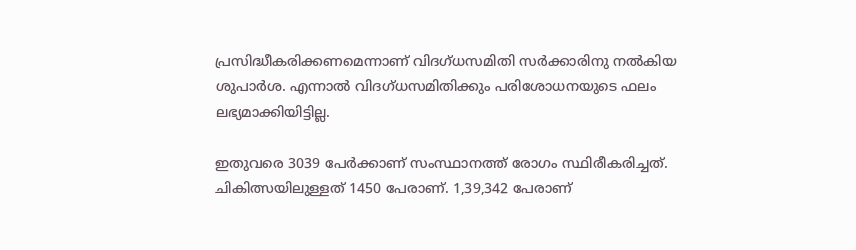പ്രസിദ്ധീകരിക്കണമെന്നാണ് വിദഗ്ധസമിതി സര്‍ക്കാരിനു നല്‍കിയ ശുപാര്‍ശ. എന്നാല്‍ വിദഗ്ധസമിതിക്കും പരിശോധനയുടെ ഫലം ലഭ്യമാക്കിയിട്ടില്ല.

ഇതുവരെ 3039 പേര്‍ക്കാണ് സംസ്ഥാനത്ത് രോഗം സ്ഥിരീകരിച്ചത്. ചികിത്സയിലുള്ളത് 1450 പേരാണ്. 1,39,342 പേരാണ്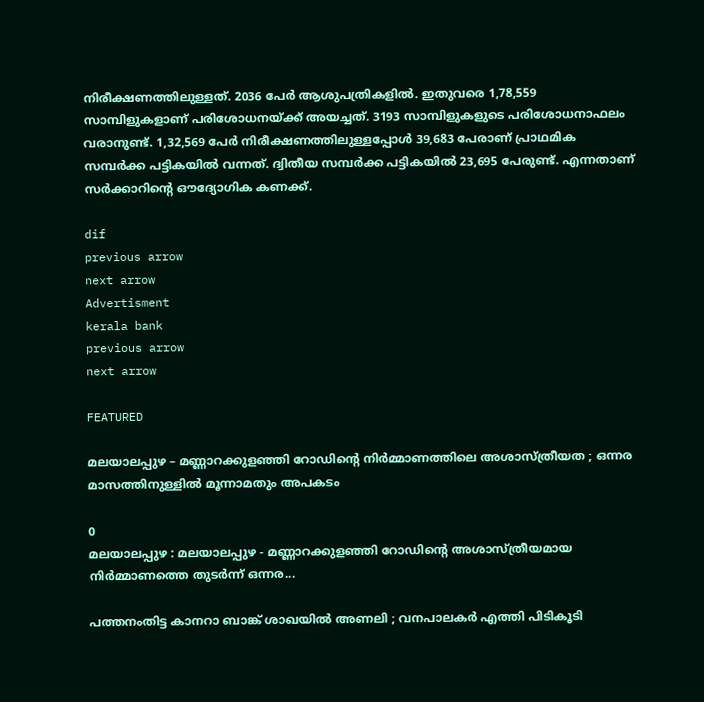നിരീക്ഷണത്തിലുള്ളത്. 2036 പേര്‍ ആശുപത്രികളില്‍. ഇതുവരെ 1,78,559 സാമ്പിളുകളാണ് പരിശോധനയ്ക്ക് അയച്ചത്. 3193 സാമ്പിളുകളുടെ പരിശോധനാഫലം വരാനുണ്ട്. 1,32,569 പേര്‍ നിരീക്ഷണത്തിലുള്ളപ്പോള്‍ 39,683 പേരാണ് പ്രാഥമിക സമ്പര്‍ക്ക പട്ടികയില്‍ വന്നത്. ദ്വിതീയ സമ്പര്‍ക്ക പട്ടികയില്‍ 23,695 പേരുണ്ട്. എന്നതാണ് സര്‍ക്കാറിന്റെ ഔദ്യോഗിക കണക്ക്.

dif
previous arrow
next arrow
Advertisment
kerala bank
previous arrow
next arrow

FEATURED

മലയാലപ്പുഴ – മണ്ണാറക്കുളഞ്ഞി റോഡിന്റെ നിര്‍മ്മാണത്തിലെ അശാസ്ത്രീയത ; ഒന്നര മാസത്തിനുള്ളില്‍ മൂന്നാമതും അപകടം

0
മലയാലപ്പുഴ : മലയാലപ്പുഴ - മണ്ണാറക്കുളഞ്ഞി റോഡിന്റെ അശാസ്ത്രീയമായ നിര്‍മ്മാണത്തെ തുടര്‍ന്ന് ഒന്നര...

പത്തനംതിട്ട കാനറാ ബാങ്ക് ശാഖയില്‍ അണലി ; വനപാലകര്‍ എത്തി പിടികൂടി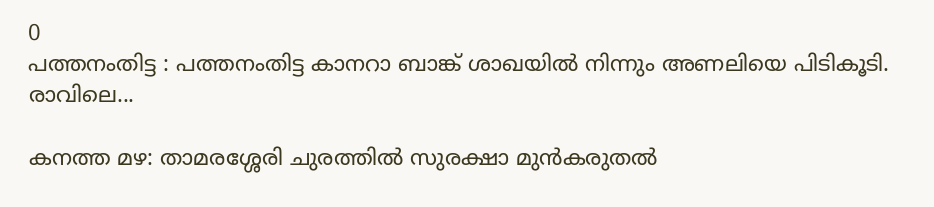0
പത്തനംതിട്ട : പത്തനംതിട്ട കാനറാ ബാങ്ക് ശാഖയില്‍ നിന്നും അണലിയെ പിടികൂടി. രാവിലെ...

കനത്ത മഴ: താമരശ്ശേരി ചുരത്തിൽ സുരക്ഷാ മുൻകരുതൽ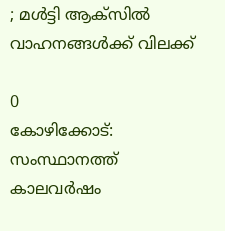; മൾട്ടി ആക്‌സിൽ വാഹനങ്ങൾക്ക് വിലക്ക്

0
കോഴിക്കോട്: സംസ്ഥാനത്ത് കാലവർഷം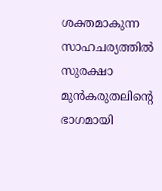ശക്തമാകുന്ന സാഹചര്യത്തിൽ സുരക്ഷാ മുൻകരുതലിന്റെ ഭാഗമായി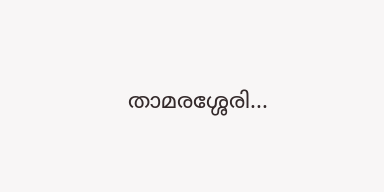താമരശ്ശേരി...